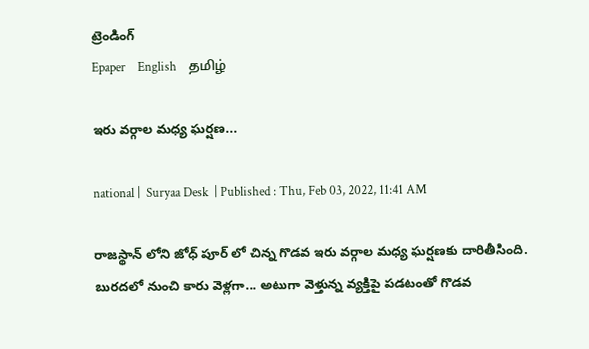ట్రెండింగ్
Epaper    English    தமிழ்

ఇరు వర్గాల మధ్య ఘర్షణ...

national |  Suryaa Desk  | Published : Thu, Feb 03, 2022, 11:41 AM

రాజస్థాన్ లోని జోధ్ పూర్ లో చిన్న గొడవ ఇరు వర్గాల మధ్య ఘర్షణకు దారితీసింది.  బురదలో నుంచి కారు వెళ్లగా... అటుగా వెళ్తున్న వ్యక్తిపై పడటంతో గొడవ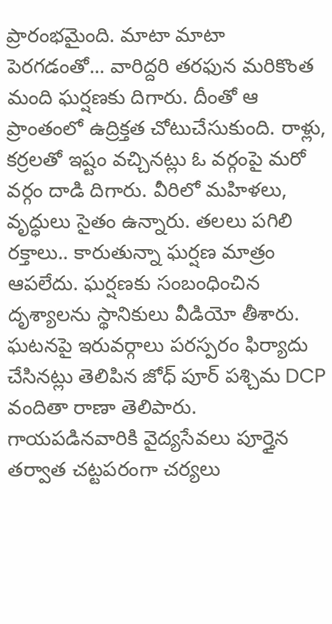ప్రారంభమైంది. మాటా మాటా పెరగడంతో... వారిద్దరి తరఫున మరికొంత మంది ఘర్షణకు దిగారు. దీంతో ఆ ప్రాంతంలో ఉద్రిక్తత చోటుచేసుకుంది. రాళ్లు, కర్రలతో ఇష్టం వచ్చినట్లు ఓ వర్గంపై మరో వర్గం దాడి దిగారు. వీరిలో మహిళలు, వృద్ధులు సైతం ఉన్నారు. తలలు పగిలి రక్తాలు.. కారుతున్నా ఘర్షణ మాత్రం ఆపలేదు. ఘర్షణకు సంబంధించిన దృశ్యాలను స్థానికులు వీడియో తీశారు. ఘటనపై ఇరువర్గాలు పరస్పరం ఫిర్యాదు చేసినట్లు తెలిపిన జోధ్ పూర్ పశ్చిమ DCP వందితా రాణా తెలిపారు. గాయపడినవారికి వైద్యసేవలు పూర్తైన తర్వాత చట్టపరంగా చర్యలు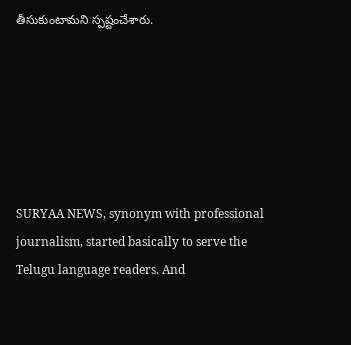తీసుకుంటామని స్పష్టంచేశారు.






SURYAA NEWS, synonym with professional journalism, started basically to serve the Telugu language readers. And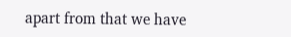apart from that we have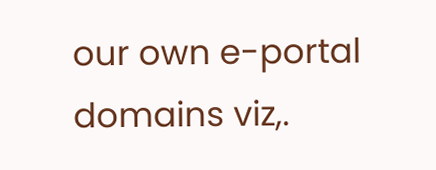our own e-portal domains viz,.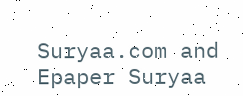Suryaa.com and Epaper Suryaa